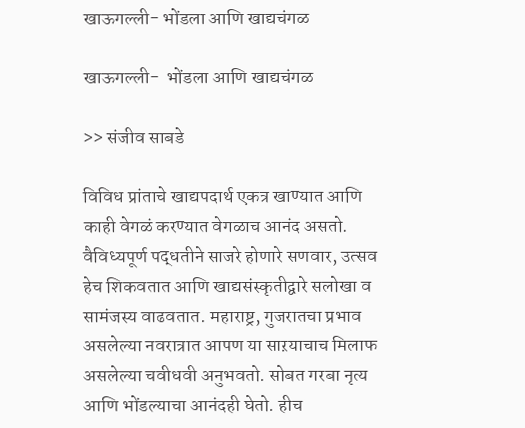खाऊगल्ली- भोंडला आणि खाद्यचंगळ

खाऊगल्ली-  भोंडला आणि खाद्यचंगळ

>> संजीव साबडे

विविध प्रांताचे खाद्यपदार्थ एकत्र खाण्यात आणि काही वेगळं करण्यात वेगळाच आनंद असतो. वैविध्यपूर्ण पद्धतीने साजरे होणारे सणवार, उत्सव हेच शिकवतात आणि खाद्यसंस्कृतीद्वारे सलोखा व सामंजस्य वाढवतात. महाराष्ट्र, गुजरातचा प्रभाव असलेल्या नवरात्रात आपण या साऱयाचाच मिलाफ असलेल्या चवीधवी अनुभवतो. सोबत गरबा नृत्य आणि भोंडल्याचा आनंदही घेतो. हीच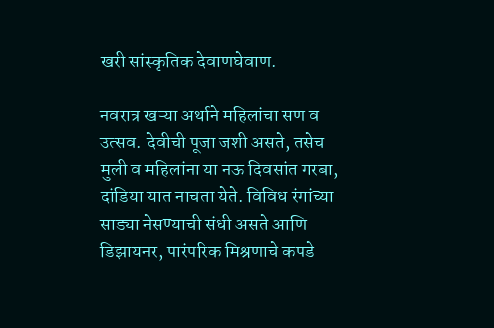खरी सांस्कृतिक देवाणघेवाण.

नवरात्र खऱ्या अर्थाने महिलांचा सण व उत्सव. देवीची पूजा जशी असते, तसेच मुली व महिलांना या नऊ दिवसांत गरबा, दांडिया यात नाचता येते. विविध रंगांच्या साड्या नेसण्याची संधी असते आणि डिझायनर, पारंपरिक मिश्रणाचे कपडे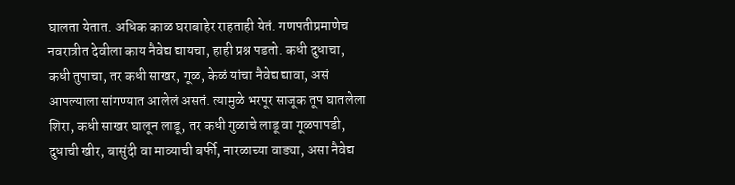घालता येतात. अधिक काळ घराबाहेर राहताही येतं. गणपतीप्रमाणेच नवरात्रीत देवीला काय नैवेद्य द्यायचा, हाही प्रश्न पडतो. कधी दुधाचा, कधी तुपाचा, तर कधी साखर, गूळ, केळं यांचा नैवेद्य द्यावा, असं आपल्याला सांगण्यात आलेलं असतं. त्यामुळे भरपूर साजूक तूप घातलेला शिरा, कधी साखर घालून लाडू, तर कधी गुळाचे लाडू वा गूळपापडी, दुधाची खीर, बासुंदी वा माव्याची बर्फी, नारळाच्या वाड्या, असा नैवेद्य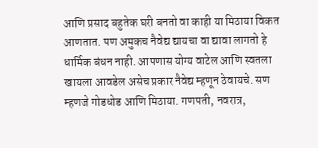आणि प्रसाद बहुतेक घरी बनतो वा काही या मिठाया विकत आणतात. पण अमुकच नैवेद्य द्यायचा वा द्यावा लागतो हे धार्मिक बंधन नाही. आपणास योग्य वाटेल आणि स्वतला खायला आवडेल असेच प्रकार नैवेद्य म्हणून ठेवायचे. सण म्हणजे गोडधोड आणि मिठाया. गणपती, नवरात्र,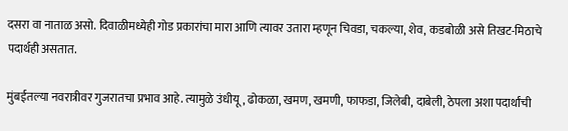दसरा वा नाताळ असो. दिवाळीमध्येही गोड प्रकारांचा मारा आणि त्यावर उतारा म्हणून चिवडा, चकल्या, शेव, कडबोळी असे तिखट-मिठाचे पदार्थही असतात.

मुंबईतल्या नवरात्रीवर गुजरातचा प्रभाव आहे. त्यामुळे उंधीयू, ढोकळा, खमण, खमणी, फाफडा, जिलेबी, दाबेली, ठेपला अशा पदार्थांची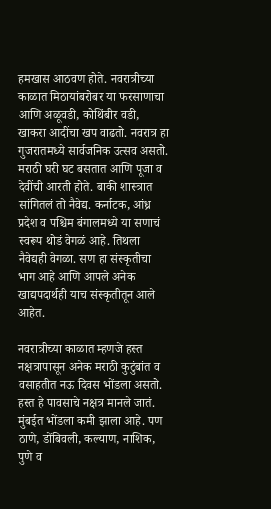हमखास आठवण होते. नवरात्रीच्या काळात मिठायांबरोबर या फरसाणाचा आणि अळूवडी, कोथिंबीर वडी, खाकरा आदींचा खप वाढतो. नवरात्र हा गुजरातमध्ये सार्वजनिक उत्सव असतो. मराठी घरी घट बसतात आणि पूजा व देवींची आरती होते. बाकी शास्त्रात सांगितलं तो नैवेद्य. कर्नाटक, आंध्र प्रदेश व पश्चिम बंगालमध्ये या सणाचं स्वरूप थोडं वेगळं आहे. तिथला नैवेद्यही वेगळा. सण हा संस्कृतीचा भाग आहे आणि आपले अनेक खाद्यपदार्थही याच संस्कृतीतून आले आहेत.

नवरात्रीच्या काळात म्हणजे हस्त नक्षत्रापासून अनेक मराठी कुटुंबांत व वसाहतीत नऊ दिवस भोंडला असतो. हस्त हे पावसाचे नक्षत्र मानले जातं. मुंबईत भोंडला कमी झाला आहे. पण ठाणे, डोंबिवली, कल्याण, नाशिक, पुणे व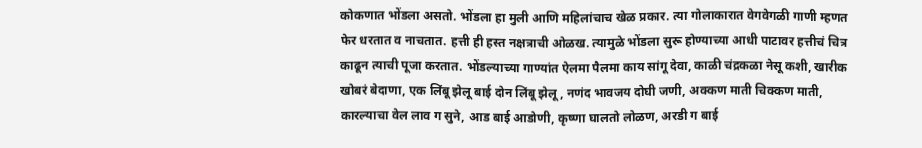कोकणात भोंडला असतो. भोंडला हा मुली आणि महिलांचाच खेळ प्रकार. त्या गोलाकारात वेगवेगळी गाणी म्हणत फेर धरतात व नाचतात. हत्ती ही हस्त नक्षत्राची ओळख. त्यामुळे भोंडला सुरू होण्याच्या आधी पाटावर हत्तीचं चित्र काढून त्याची पूजा करतात. भोंडल्याच्या गाण्यांत ऐलमा पैलमा काय सांगू देवा, काळी चंद्रकळा नेसू कशी, खारीक खोबरं बेदाणा, एक लिंबू झेलू बाई दोन लिंबू झेलू, नणंद भावजय दोघी जणी, अक्कण माती चिक्कण माती, कारल्याचा वेल लाव ग सुने, आड बाई आडोणी, कृष्णा घालतो लोळण, अरडी ग बाई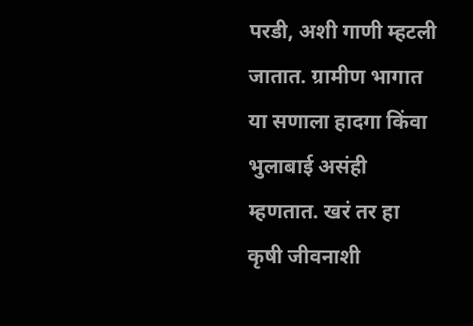परडी, अशी गाणी म्हटली जातात. ग्रामीण भागात या सणाला हादगा किंवा भुलाबाई असंही म्हणतात. खरं तर हा कृषी जीवनाशी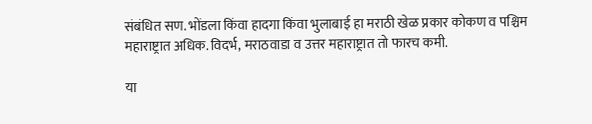संबंधित सण. भोंडला किंवा हादगा किंवा भुलाबाई हा मराठी खेळ प्रकार कोकण व पश्चिम महाराष्ट्रात अधिक. विदर्भ, मराठवाडा व उत्तर महाराष्ट्रात तो फारच कमी.

या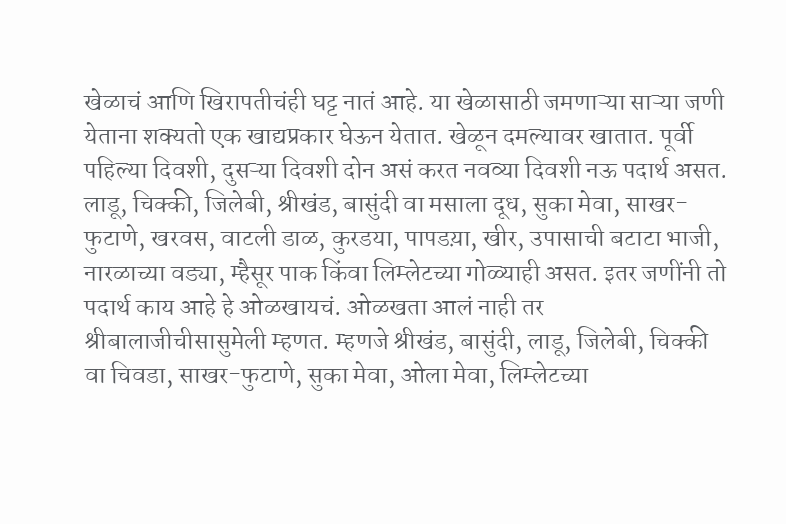खेळाचं आणि खिरापतीचंही घट्ट नातं आहे. या खेळासाठी जमणाऱ्या साऱ्या जणी येताना शक्यतो एक खाद्यप्रकार घेऊन येतात. खेळून दमल्यावर खातात. पूर्वी पहिल्या दिवशी, दुसऱ्या दिवशी दोन असं करत नवव्या दिवशी नऊ पदार्थ असत. लाडू, चिक्की, जिलेबी, श्रीखंड, बासुंदी वा मसाला दूध, सुका मेवा, साखर-फुटाणे, खरवस, वाटली डाळ, कुरडया, पापडय़ा, खीर, उपासाची बटाटा भाजी, नारळाच्या वड्या, म्हैसूर पाक किंवा लिम्लेटच्या गोळ्याही असत. इतर जणींनी तो पदार्थ काय आहे हे ओळखायचं. ओळखता आलं नाही तर श्रीबालाजीचीसासुमेली म्हणत. म्हणजे श्रीखंड, बासुंदी, लाडू, जिलेबी, चिक्की वा चिवडा, साखर-फुटाणे, सुका मेवा, ओला मेवा, लिम्लेटच्या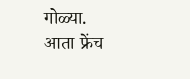गोळ्या. आता फ्रेंच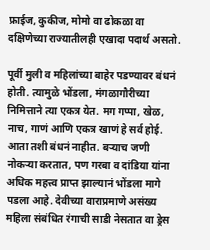फ्राईज, कुकीज, मोमो वा ढोकळा वा दक्षिणेच्या राज्यातीलही एखादा पदार्थ असतो.

पूर्वी मुली व महिलांच्या बाहेर पडण्यावर बंधनं होती. त्यामुळे भोंडला, मंगळागौरीच्या निमित्ताने त्या एकत्र येत. मग गप्पा, खेळ, नाच, गाणं आणि एकत्र खाणं हे सर्व होई. आता तशी बंधनं नाहीत. बऱ्याच जणी नोकऱ्या करतात, पण गरबा व दांडिया यांना अधिक महत्त्व प्राप्त झाल्यानं भोंडला मागे पडला आहे. देवीच्या वाराप्रमाणे असंख्य महिला संबंधित रंगाची साडी नेसतात वा ड्रेस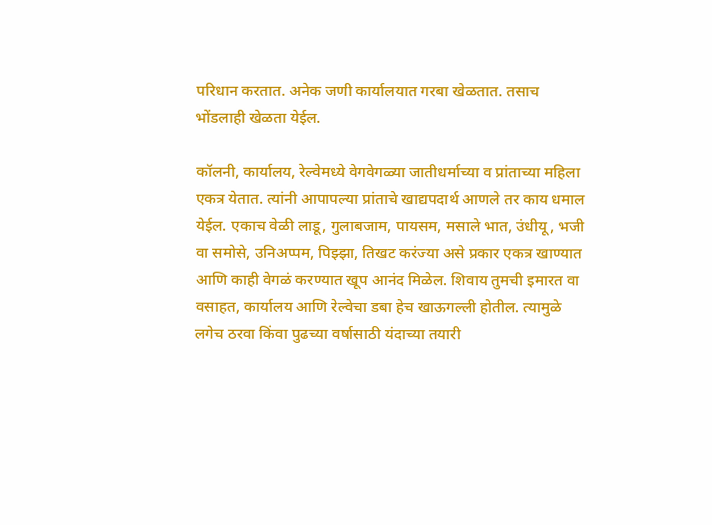परिधान करतात. अनेक जणी कार्यालयात गरबा खेळतात. तसाच भोंडलाही खेळता येईल.

कॉलनी, कार्यालय, रेल्वेमध्ये वेगवेगळ्या जातीधर्माच्या व प्रांताच्या महिला एकत्र येतात. त्यांनी आपापल्या प्रांताचे खाद्यपदार्थ आणले तर काय धमाल येईल. एकाच वेळी लाडू, गुलाबजाम, पायसम, मसाले भात, उंधीयू, भजी वा समोसे, उनिअप्पम, पिझ्झा, तिखट करंज्या असे प्रकार एकत्र खाण्यात आणि काही वेगळं करण्यात खूप आनंद मिळेल. शिवाय तुमची इमारत वा वसाहत, कार्यालय आणि रेल्वेचा डबा हेच खाऊगल्ली होतील. त्यामुळे लगेच ठरवा किंवा पुढच्या वर्षासाठी यंदाच्या तयारी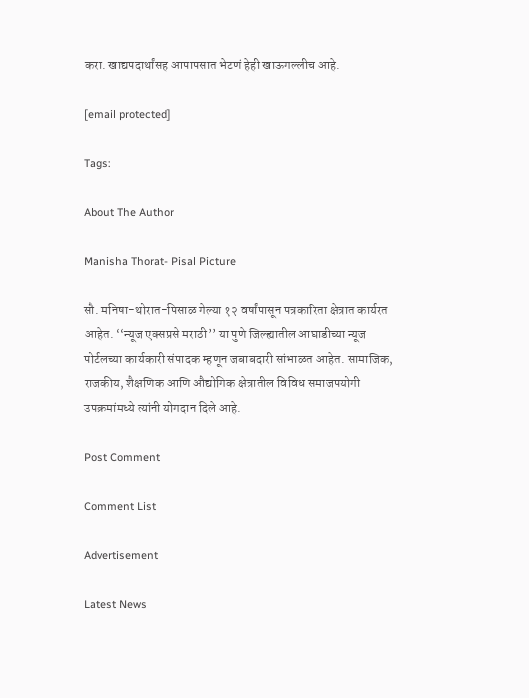करा. खाद्यपदार्थांसह आपापसात भेटणं हेही खाऊगल्लीच आहे.

[email protected]

Tags:

About The Author

Manisha Thorat- Pisal Picture

सौ. मनिषा-थोरात-पिसाळ गेल्या १२ वर्षांपासून पत्रकारिता क्षेत्रात कार्यरत आहेत. ‘‘न्यूज एक्सप्रसे मराठी’’ या पुणे जिल्ह्यातील आघाडीच्या न्यूज पोर्टलच्या कार्यकारी संपादक म्हणून जबाबदारी सांभाळत आहेत. सामाजिक, राजकीय, शैक्षणिक आणि औद्योगिक क्षेत्रातील विविध समाजपयोगी उपक्रमांमध्ये त्यांनी योगदान दिले आहे.

Post Comment

Comment List

Advertisement

Latest News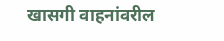खासगी वाहनांवरील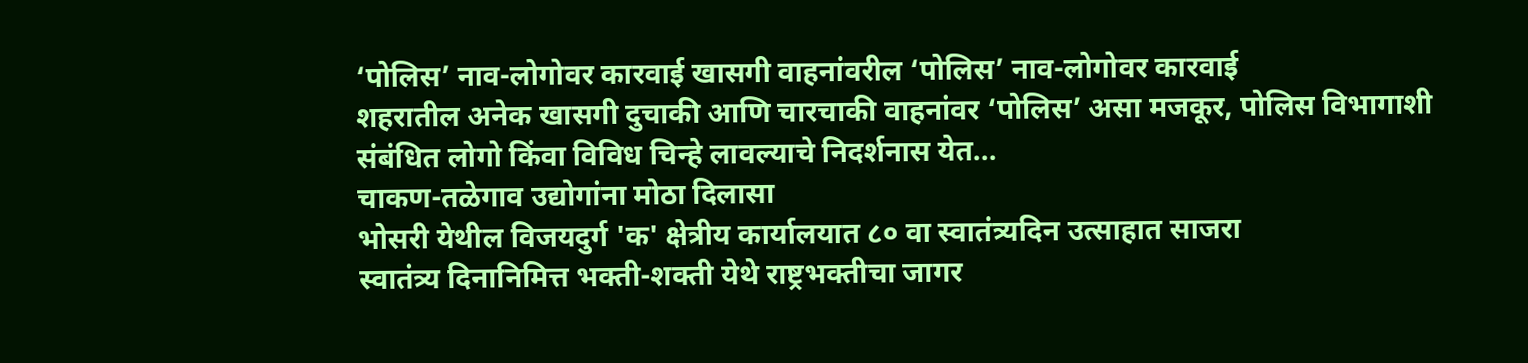‘पोलिस’ नाव-लोगोवर कारवाई खासगी वाहनांवरील ‘पोलिस’ नाव-लोगोवर कारवाई
शहरातील अनेक खासगी दुचाकी आणि चारचाकी वाहनांवर ‘पोलिस’ असा मजकूर, पोलिस विभागाशी संबंधित लोगो किंवा विविध चिन्हे लावल्याचे निदर्शनास येत...
चाकण-तळेगाव उद्योगांना मोठा दिलासा
भोसरी येथील विजयदुर्ग 'क' क्षेत्रीय कार्यालयात ८० वा स्वातंत्र्यदिन उत्साहात साजरा
स्वातंत्र्य दिनानिमित्त भक्ती-शक्ती येथे राष्ट्रभक्तीचा जागर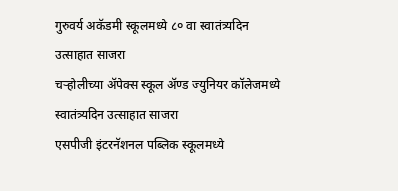गुरुवर्य अकॅडमी स्कूलमध्ये ८० वा स्वातंत्र्यदिन उत्साहात साजरा
चऱ्होलीच्या अ‍ॅपेक्स स्कूल अ‍ॅण्ड ज्युनियर कॉलेजमध्ये स्वातंत्र्यदिन उत्साहात साजरा
एसपीजी इंटरनॅशनल पब्लिक स्कूलमध्ये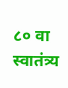८० वा स्वातंत्र्य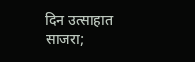दिन उत्साहात साजरा;